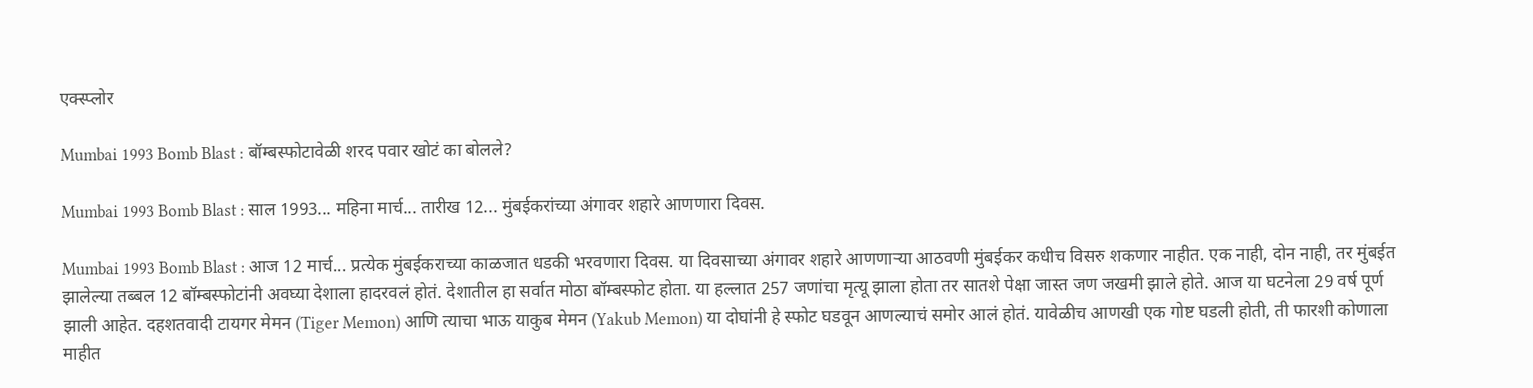एक्स्प्लोर

Mumbai 1993 Bomb Blast : बॉम्बस्फोटावेळी शरद पवार खोटं का बोलले?

Mumbai 1993 Bomb Blast : साल 1993... महिना मार्च... तारीख 12... मुंबईकरांच्या अंगावर शहारे आणणारा दिवस.

Mumbai 1993 Bomb Blast : आज 12 मार्च... प्रत्येक मुंबईकराच्या काळजात धडकी भरवणारा दिवस. या दिवसाच्या अंगावर शहारे आणणाऱ्या आठवणी मुंबईकर कधीच विसरु शकणार नाहीत. एक नाही, दोन नाही, तर मुंबईत झालेल्या तब्बल 12 बॉम्बस्फोटांनी अवघ्या देशाला हादरवलं होतं. देशातील हा सर्वात मोठा बॉम्बस्फोट होता. या हल्लात 257 जणांचा मृत्यू झाला होता तर सातशे पेक्षा जास्त जण जखमी झाले होते. आज या घटनेला 29 वर्ष पूर्ण झाली आहेत. दहशतवादी टायगर मेमन (Tiger Memon) आणि त्याचा भाऊ याकुब मेमन (Yakub Memon) या दोघांनी हे स्फोट घडवून आणल्याचं समोर आलं होतं. यावेळीच आणखी एक गोष्ट घडली होती, ती फारशी कोणाला माहीत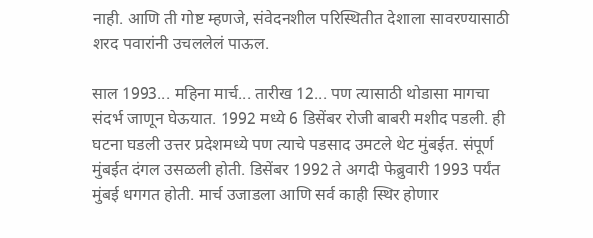नाही. आणि ती गोष्ट म्हणजे, संवेदनशील परिस्थितीत देशाला सावरण्यासाठी शरद पवारांनी उचललेलं पाऊल.

साल 1993... महिना मार्च... तारीख 12... पण त्यासाठी थोडासा मागचा संदर्भ जाणून घेऊयात. 1992 मध्ये 6 डिसेंबर रोजी बाबरी मशीद पडली. ही घटना घडली उत्तर प्रदेशमध्ये पण त्याचे पडसाद उमटले थेट मुंबईत. संपूर्ण मुंबईत दंगल उसळली होती. डिसेंबर 1992 ते अगदी फेब्रुवारी 1993 पर्यंत मुंबई धगगत होती. मार्च उजाडला आणि सर्व काही स्थिर होणार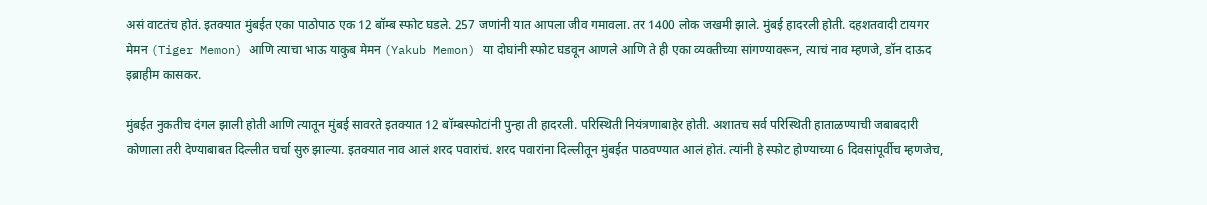असं वाटतंच होतं. इतक्यात मुंबईत एका पाठोपाठ एक 12 बॉम्ब स्फोट घडले. 257 जणांनी यात आपला जीव गमावला. तर 1400 लोक जखमी झाले. मुंबई हादरली होती. दहशतवादी टायगर मेमन (Tiger Memon) आणि त्याचा भाऊ याकुब मेमन (Yakub Memon) या दोघांनी स्फोट घडवून आणले आणि ते ही एका व्यक्तीच्या सांगण्यावरून, त्याचं नाव म्हणजे, डॉन दाऊद इब्राहीम कासकर.

मुंबईत नुकतीच दंगल झाली होती आणि त्यातून मुंबई सावरते इतक्यात 12 बॉम्बस्फोटांनी पुन्हा ती हादरली. परिस्थिती नियंत्रणाबाहेर होती. अशातच सर्व परिस्थिती हाताळण्याची जबाबदारी कोणाला तरी देण्याबाबत दिल्लीत चर्चा सुरु झाल्या. इतक्यात नाव आलं शरद पवारांचं. शरद पवारांना दिल्लीतून मुंबईत पाठवण्यात आलं होतं. त्यांनी हे स्फोट होण्याच्या 6 दिवसांपूर्वीच म्हणजेच,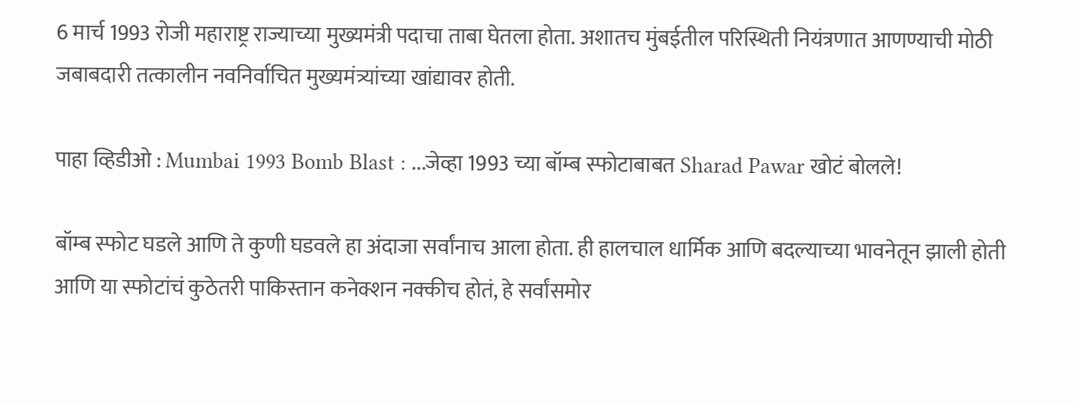6 मार्च 1993 रोजी महाराष्ट्र राज्याच्या मुख्यमंत्री पदाचा ताबा घेतला होता. अशातच मुंबईतील परिस्थिती नियंत्रणात आणण्याची मोठी जबाबदारी तत्कालीन नवनिर्वाचित मुख्यमंत्र्यांच्या खांद्यावर होती.

पाहा व्हिडीओ : Mumbai 1993 Bomb Blast : ...जेव्हा 1993 च्या बॉम्ब स्फोटाबाबत Sharad Pawar खोटं बोलले!

बॉम्ब स्फोट घडले आणि ते कुणी घडवले हा अंदाजा सर्वांनाच आला होता. ही हालचाल धार्मिक आणि बदल्याच्या भावनेतून झाली होती आणि या स्फोटांचं कुठेतरी पाकिस्तान कनेक्शन नक्कीच होतं, हे सर्वांसमोर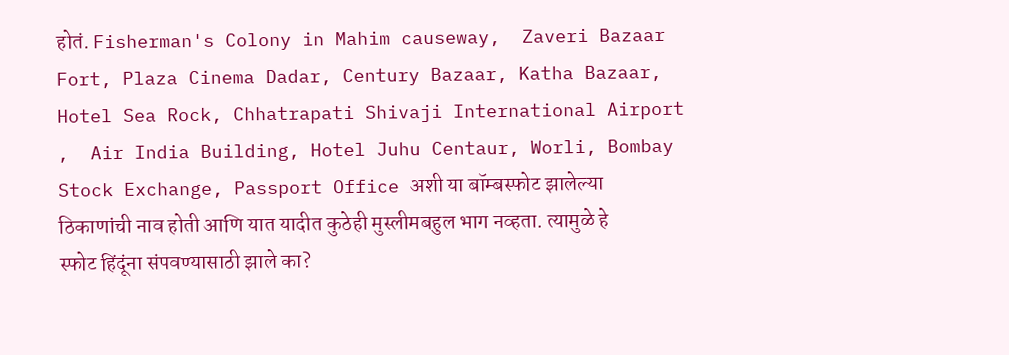होतं. Fisherman's Colony in Mahim causeway,  Zaveri Bazaar Fort, Plaza Cinema Dadar, Century Bazaar, Katha Bazaar, Hotel Sea Rock, Chhatrapati Shivaji International Airport ,  Air India Building, Hotel Juhu Centaur, Worli, Bombay Stock Exchange, Passport Office अशी या बॉम्बस्फोट झालेल्या ठिकाणांची नाव होती आणि यात यादीत कुठेही मुस्लीमबहुल भाग नव्हता. त्यामुळे हे स्फोट हिंदूंना संपवण्यासाठी झाले का?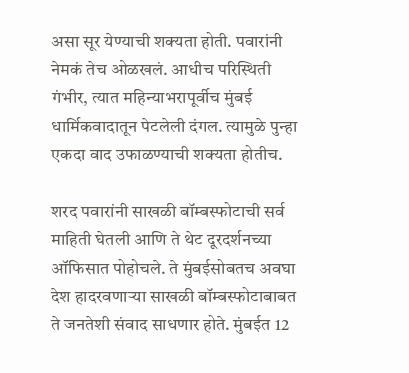असा सूर येण्याची शक्यता होती. पवारांनी नेमकं तेच ओळखलं. आधीच परिस्थिती गंभीर, त्यात महिन्याभरापूर्वीच मुंबई धार्मिकवादातून पेटलेली दंगल. त्यामुळे पुन्हा एकदा वाद उफाळण्याची शक्यता होतीच.

शरद पवारांनी साखळी बॉम्बस्फोटाची सर्व माहिती घेतली आणि ते थेट दूरदर्शनच्या ऑफिसात पोहोचले. ते मुंबईसोबतच अवघा देश हादरवणाऱ्या साखळी बॉम्बस्फोटाबाबत ते जनतेशी संवाद साधणार होते. मुंबईत 12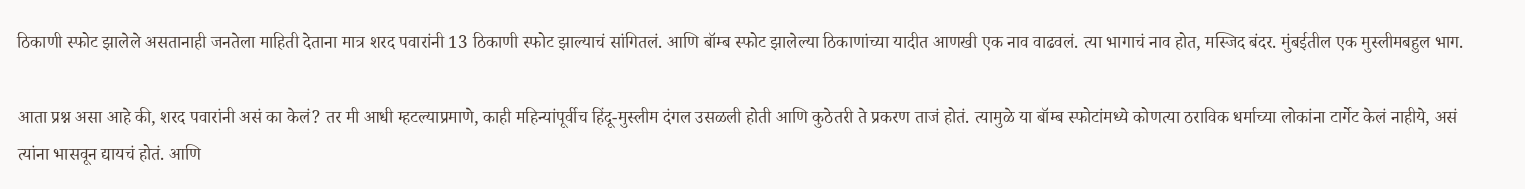ठिकाणी स्फोट झालेले असतानाही जनतेला माहिती देताना मात्र शरद पवारांनी 13 ठिकाणी स्फोट झाल्याचं सांगितलं. आणि बॉम्ब स्फोट झालेल्या ठिकाणांच्या यादीत आणखी एक नाव वाढवलं. त्या भागाचं नाव होत, मस्जिद बंदर. मुंबईतील एक मुस्लीमबहुल भाग.

आता प्रश्न असा आहे की, शरद पवारांनी असं का केलं? तर मी आधी म्हटल्याप्रमाणे, काही महिन्यांपूर्वीच हिंदू-मुस्लीम दंगल उसळली होती आणि कुठेतरी ते प्रकरण ताजं होतं. त्यामुळे या बॉम्ब स्फोटांमध्ये कोणत्या ठराविक धर्माच्या लोकांना टार्गेट केलं नाहीये, असं त्यांना भासवून द्यायचं होतं. आणि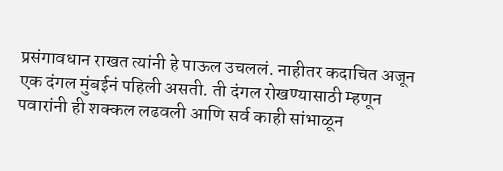प्रसंगावधान राखत त्यांनी हे पाऊल उचललं. नाहीतर कदाचित अजून एक दंगल मुंबईनं पहिली असती. ती दंगल रोखण्यासाठी म्हणून पवारांनी ही शक्कल लढवली आणि सर्व काही सांभाळून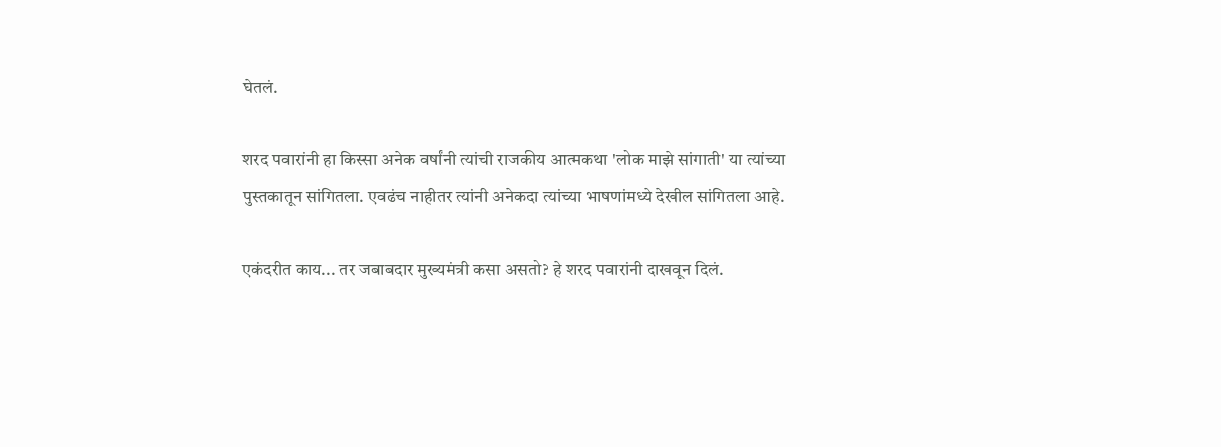घेतलं.

शरद पवारांनी हा किस्सा अनेक वर्षांनी त्यांची राजकीय आत्मकथा 'लोक माझे सांगाती' या त्यांच्या पुस्तकातून सांगितला. एवढंच नाहीतर त्यांनी अनेकदा त्यांच्या भाषणांमध्ये देखील सांगितला आहे.

एकंदरीत काय... तर जबाबदार मुख्यमंत्री कसा असतो? हे शरद पवारांनी दाखवून दिलं.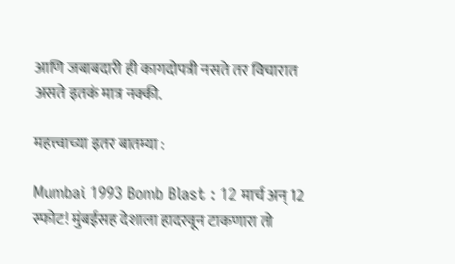आणि जबाबदारी ही कागदोपत्री नसते तर विचारात असते इतकं मात्र नक्की.

महत्त्वाच्या इतर बातम्या :

Mumbai 1993 Bomb Blast : 12 मार्च अन् 12 स्फोट! मुंबईसह देशाला हादरवून टाकणारा तो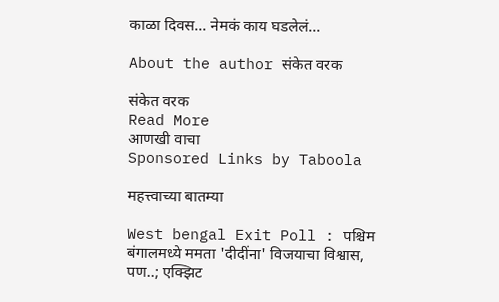काळा दिवस... नेमकं काय घडलेलं...

About the author संकेत वरक

संकेत वरक
Read More
आणखी वाचा
Sponsored Links by Taboola

महत्त्वाच्या बातम्या

West bengal Exit Poll : पश्चिम बंगालमध्ये ममता 'दीदींना' विजयाचा विश्वास, पण..; एक्झिट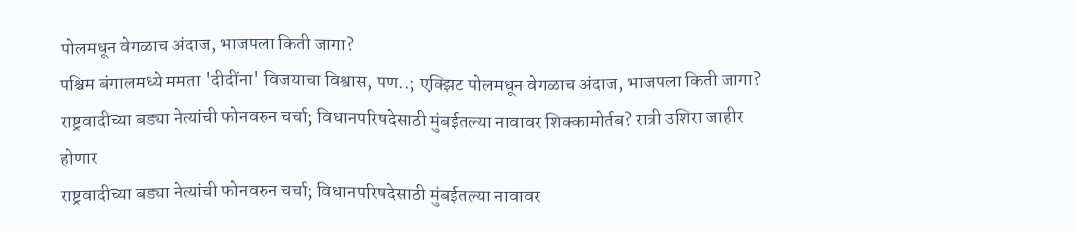पोलमधून वेगळाच अंदाज, भाजपला किती जागा?
पश्चिम बंगालमध्ये ममता 'दीदींना' विजयाचा विश्वास, पण..; एक्झिट पोलमधून वेगळाच अंदाज, भाजपला किती जागा?
राष्ट्रवादीच्या बड्या नेत्यांची फोनवरुन चर्चा; विधानपरिषदेसाठी मुंबईतल्या नावावर शिक्कामोर्तब? रात्री उशिरा जाहीर होणार
राष्ट्रवादीच्या बड्या नेत्यांची फोनवरुन चर्चा; विधानपरिषदेसाठी मुंबईतल्या नावावर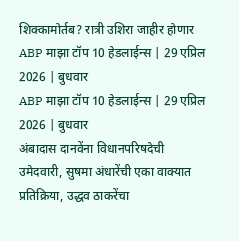शिक्कामोर्तब? रात्री उशिरा जाहीर होणार
ABP माझा टॉप 10 हेडलाईन्स | 29 एप्रिल 2026 | बुधवार
ABP माझा टॉप 10 हेडलाईन्स | 29 एप्रिल 2026 | बुधवार
अंबादास दानवेंना विधानपरिषदेची उमेदवारी, सुषमा अंधारेंची एका वाक्यात प्रतिक्रिया, उद्धव ठाकरेंचा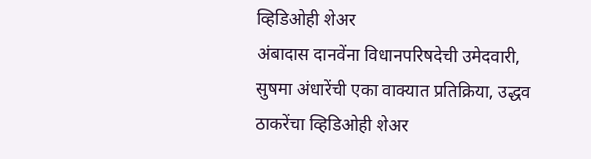व्हिडिओही शेअर
अंबादास दानवेंना विधानपरिषदेची उमेदवारी, सुषमा अंधारेंची एका वाक्यात प्रतिक्रिया, उद्धव ठाकरेंचा व्हिडिओही शेअर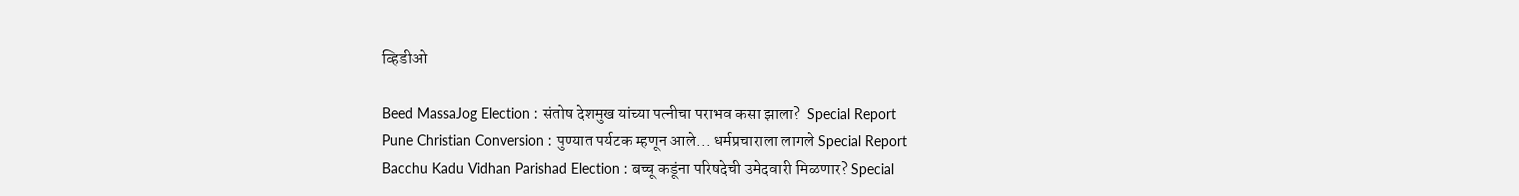व्हिडीओ

Beed MassaJog Election : संतोष देशमुख यांच्या पत्नीचा पराभव कसा झाला?  Special Report
Pune Christian Conversion : पुण्यात पर्यटक म्हणून आले... धर्मप्रचाराला लागले Special Report
Bacchu Kadu Vidhan Parishad Election : बच्चू कडूंना परिषदेची उमेदवारी मिळणार? Special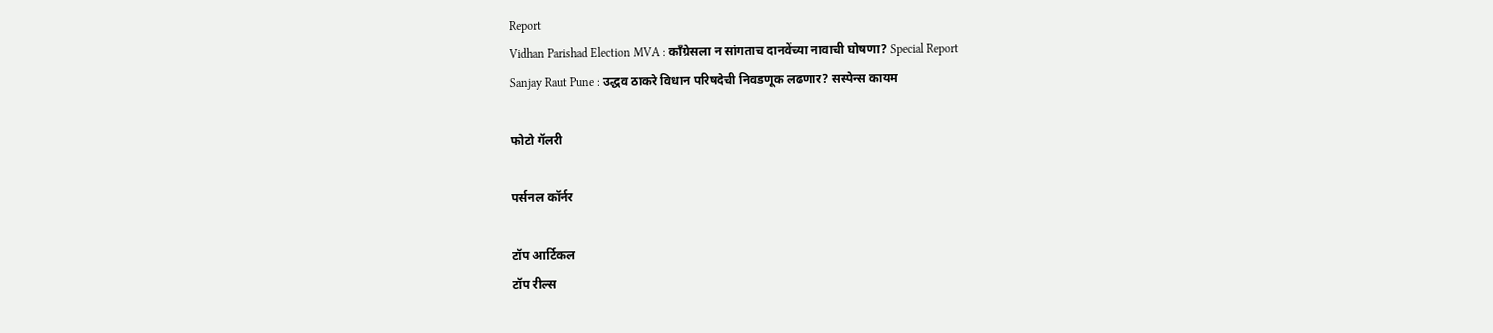Report
Vidhan Parishad Election MVA : काँग्रेसला न सांगताच दानवेंच्या नावाची घोषणा? Special Report
Sanjay Raut Pune : उद्धव ठाकरे विधान परिषदेची निवडणूक लढणार? सस्पेन्स कायम

फोटो गॅलरी

पर्सनल कॉर्नर

टॉप आर्टिकल
टॉप रील्स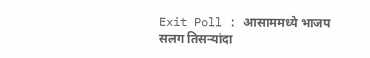Exit Poll : आसाममध्ये भाजप सलग तिसऱ्यांदा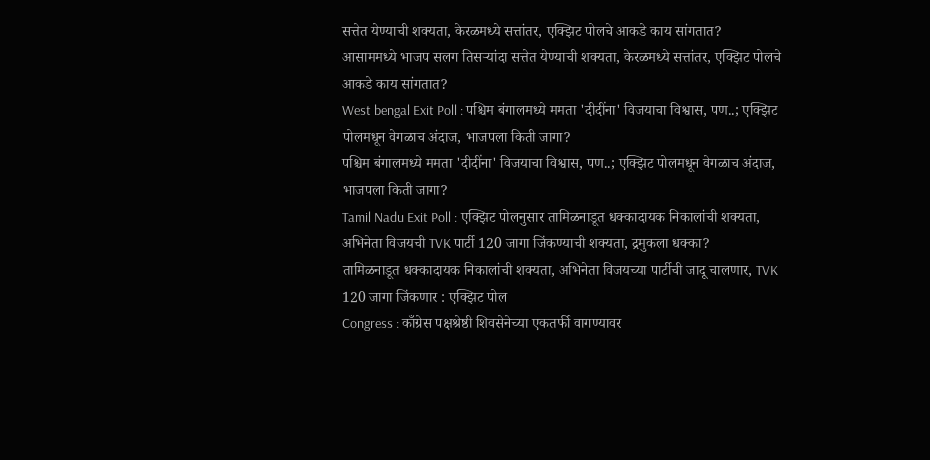सत्तेत येण्याची शक्यता, केरळमध्ये सत्तांतर, एक्झिट पोलचे आकडे काय सांगतात?
आसाममध्ये भाजप सलग तिसऱ्यांदा सत्तेत येण्याची शक्यता, केरळमध्ये सत्तांतर, एक्झिट पोलचे आकडे काय सांगतात?
West bengal Exit Poll : पश्चिम बंगालमध्ये ममता 'दीदींना' विजयाचा विश्वास, पण..; एक्झिट पोलमधून वेगळाच अंदाज, भाजपला किती जागा?
पश्चिम बंगालमध्ये ममता 'दीदींना' विजयाचा विश्वास, पण..; एक्झिट पोलमधून वेगळाच अंदाज, भाजपला किती जागा?
Tamil Nadu Exit Poll : एक्झिट पोलनुसार तामिळनाडूत धक्कादायक निकालांची शक्यता, अभिनेता विजयची TVK पार्टी 120 जागा जिंकण्याची शक्यता, द्रमुकला धक्का?
तामिळनाडूत धक्कादायक निकालांची शक्यता, अभिनेता विजयच्या पार्टीची जादू चालणार, TVK 120 जागा जिंकणार : एक्झिट पोल
Congress : काँग्रेस पक्षश्रेष्ठी शिवसेनेच्या एकतर्फी वागण्यावर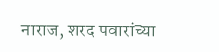नाराज, शरद पवारांच्या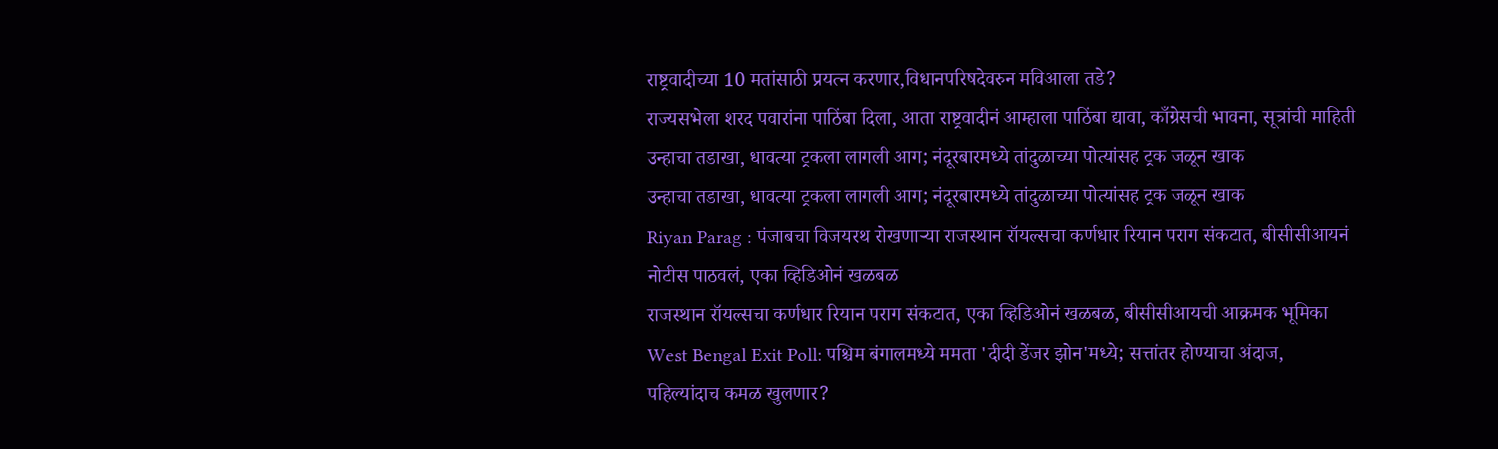राष्ट्रवादीच्या 10 मतांसाठी प्रयत्न करणार,विधानपरिषदेवरुन मविआला तडे?
राज्यसभेला शरद पवारांना पाठिंबा दिला, आता राष्ट्रवादीनं आम्हाला पाठिंबा द्यावा, काँग्रेसची भावना, सूत्रांची माहिती
उन्हाचा तडाखा, धावत्या ट्रकला लागली आग; नंदूरबारमध्ये तांदुळाच्या पोत्यांसह ट्रक जळून खाक
उन्हाचा तडाखा, धावत्या ट्रकला लागली आग; नंदूरबारमध्ये तांदुळाच्या पोत्यांसह ट्रक जळून खाक
Riyan Parag : पंजाबचा विजयरथ रोखणाऱ्या राजस्थान रॉयल्सचा कर्णधार रियान पराग संकटात, बीसीसीआयनं नोटीस पाठवलं, एका व्हिडिओनं खळबळ
राजस्थान रॉयल्सचा कर्णधार रियान पराग संकटात, एका व्हिडिओनं खळबळ, बीसीसीआयची आक्रमक भूमिका
West Bengal Exit Poll: पश्चिम बंगालमध्ये ममता 'दीदी डेंजर झोन'मध्ये; सत्तांतर होण्याचा अंदाज, पहिल्यांदाच कमळ खुलणार?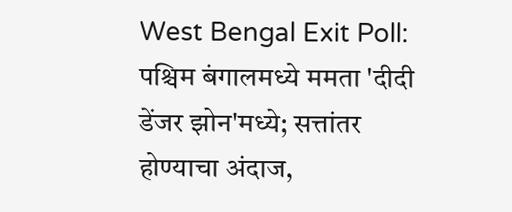West Bengal Exit Poll: पश्चिम बंगालमध्ये ममता 'दीदी डेंजर झोन'मध्ये; सत्तांतर होण्याचा अंदाज,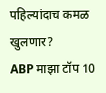पहिल्यांदाच कमळ खुलणार?
ABP माझा टॉप 10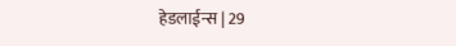हेडलाईन्स | 29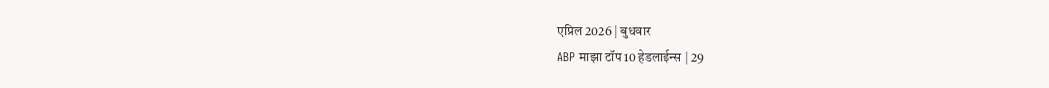एप्रिल 2026 | बुधवार
ABP माझा टॉप 10 हेडलाईन्स | 29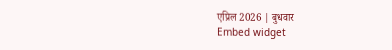एप्रिल 2026 | बुधवार
Embed widget